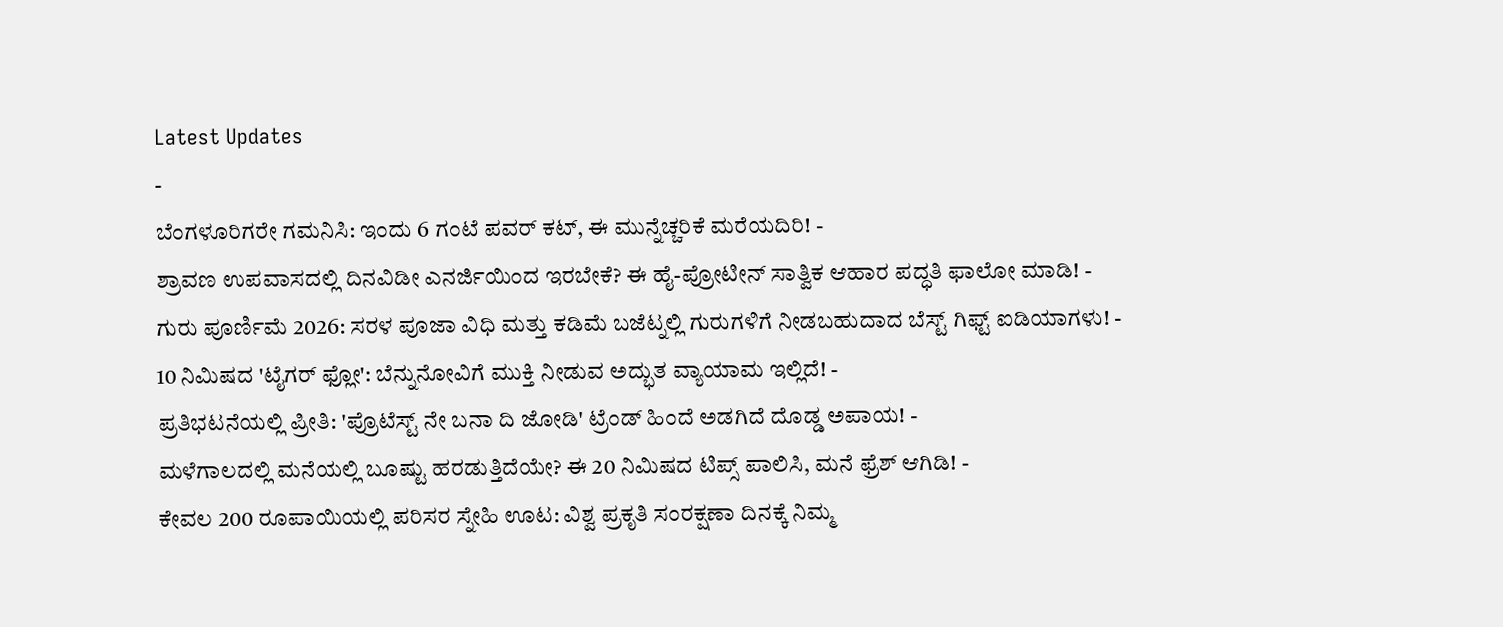Latest Updates
-
ಬೆಂಗಳೂರಿಗರೇ ಗಮನಿಸಿ: ಇಂದು 6 ಗಂಟೆ ಪವರ್ ಕಟ್, ಈ ಮುನ್ನೆಚ್ಚರಿಕೆ ಮರೆಯದಿರಿ! -
ಶ್ರಾವಣ ಉಪವಾಸದಲ್ಲಿ ದಿನವಿಡೀ ಎನರ್ಜಿಯಿಂದ ಇರಬೇಕೆ? ಈ ಹೈ-ಪ್ರೋಟೀನ್ ಸಾತ್ವಿಕ ಆಹಾರ ಪದ್ಧತಿ ಫಾಲೋ ಮಾಡಿ! -
ಗುರು ಪೂರ್ಣಿಮೆ 2026: ಸರಳ ಪೂಜಾ ವಿಧಿ ಮತ್ತು ಕಡಿಮೆ ಬಜೆಟ್ನಲ್ಲಿ ಗುರುಗಳಿಗೆ ನೀಡಬಹುದಾದ ಬೆಸ್ಟ್ ಗಿಫ್ಟ್ ಐಡಿಯಾಗಳು! -
10 ನಿಮಿಷದ 'ಟೈಗರ್ ಫ್ಲೋ': ಬೆನ್ನುನೋವಿಗೆ ಮುಕ್ತಿ ನೀಡುವ ಅದ್ಭುತ ವ್ಯಾಯಾಮ ಇಲ್ಲಿದೆ! -
ಪ್ರತಿಭಟನೆಯಲ್ಲಿ ಪ್ರೀತಿ: 'ಪ್ರೊಟೆಸ್ಟ್ ನೇ ಬನಾ ದಿ ಜೋಡಿ' ಟ್ರೆಂಡ್ ಹಿಂದೆ ಅಡಗಿದೆ ದೊಡ್ಡ ಅಪಾಯ! -
ಮಳೆಗಾಲದಲ್ಲಿ ಮನೆಯಲ್ಲಿ ಬೂಷ್ಟು ಹರಡುತ್ತಿದೆಯೇ? ಈ 20 ನಿಮಿಷದ ಟಿಪ್ಸ್ ಪಾಲಿಸಿ, ಮನೆ ಫ್ರೆಶ್ ಆಗಿಡಿ! -
ಕೇವಲ 200 ರೂಪಾಯಿಯಲ್ಲಿ ಪರಿಸರ ಸ್ನೇಹಿ ಊಟ: ವಿಶ್ವ ಪ್ರಕೃತಿ ಸಂರಕ್ಷಣಾ ದಿನಕ್ಕೆ ನಿಮ್ಮ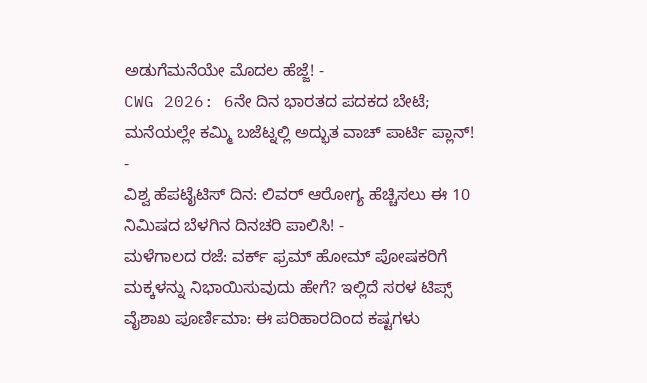ಅಡುಗೆಮನೆಯೇ ಮೊದಲ ಹೆಜ್ಜೆ! -
CWG 2026: 6ನೇ ದಿನ ಭಾರತದ ಪದಕದ ಬೇಟೆ; ಮನೆಯಲ್ಲೇ ಕಮ್ಮಿ ಬಜೆಟ್ನಲ್ಲಿ ಅದ್ಭುತ ವಾಚ್ ಪಾರ್ಟಿ ಪ್ಲಾನ್! -
ವಿಶ್ವ ಹೆಪಟೈಟಿಸ್ ದಿನ: ಲಿವರ್ ಆರೋಗ್ಯ ಹೆಚ್ಚಿಸಲು ಈ 10 ನಿಮಿಷದ ಬೆಳಗಿನ ದಿನಚರಿ ಪಾಲಿಸಿ! -
ಮಳೆಗಾಲದ ರಜೆ: ವರ್ಕ್ ಫ್ರಮ್ ಹೋಮ್ ಪೋಷಕರಿಗೆ ಮಕ್ಕಳನ್ನು ನಿಭಾಯಿಸುವುದು ಹೇಗೆ? ಇಲ್ಲಿದೆ ಸರಳ ಟಿಪ್ಸ್
ವೈಶಾಖ ಪೂರ್ಣಿಮಾ: ಈ ಪರಿಹಾರದಿಂದ ಕಷ್ಟಗಳು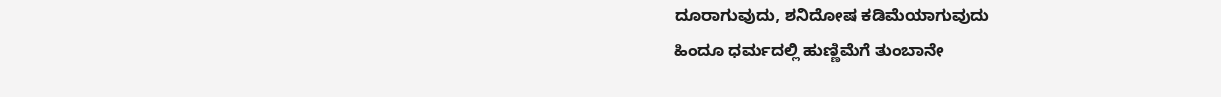ದೂರಾಗುವುದು, ಶನಿದೋಷ ಕಡಿಮೆಯಾಗುವುದು
ಹಿಂದೂ ಧರ್ಮದಲ್ಲಿ ಹುಣ್ಣಿಮೆಗೆ ತುಂಬಾನೇ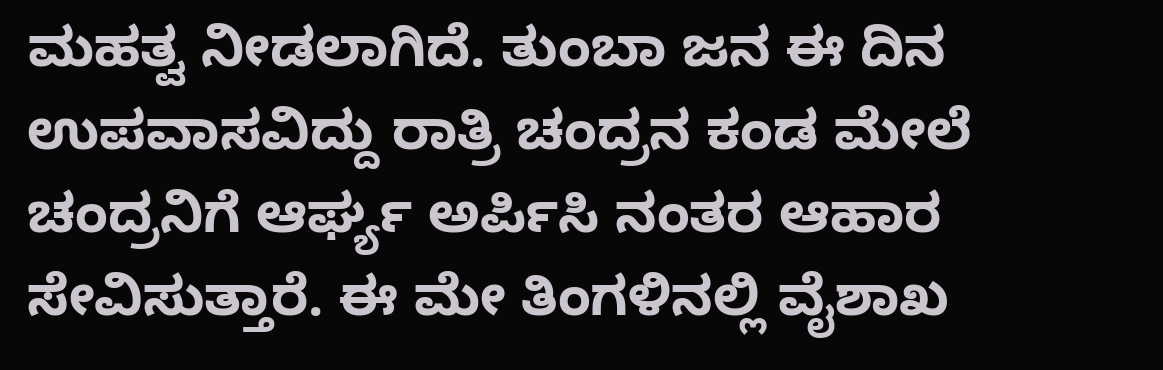ಮಹತ್ವ ನೀಡಲಾಗಿದೆ. ತುಂಬಾ ಜನ ಈ ದಿನ ಉಪವಾಸವಿದ್ದು ರಾತ್ರಿ ಚಂದ್ರನ ಕಂಡ ಮೇಲೆ ಚಂದ್ರನಿಗೆ ಆರ್ಘ್ಯ ಅರ್ಪಿಸಿ ನಂತರ ಆಹಾರ ಸೇವಿಸುತ್ತಾರೆ. ಈ ಮೇ ತಿಂಗಳಿನಲ್ಲಿ ವೈಶಾಖ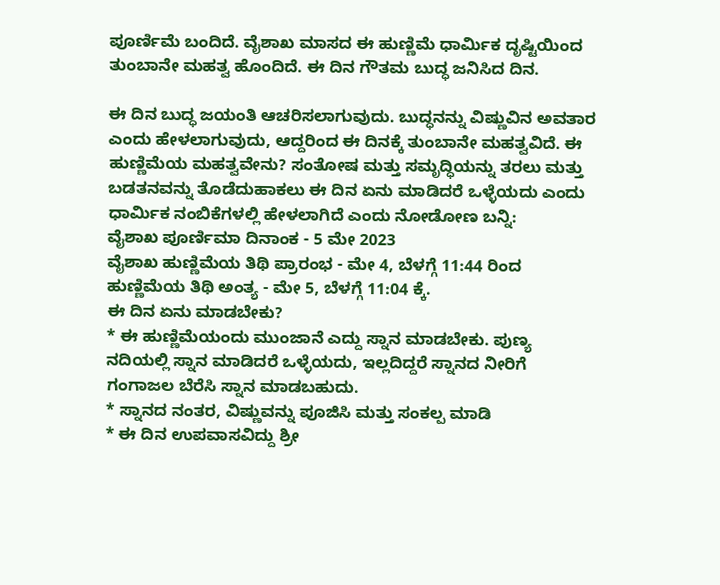ಪೂರ್ಣಿಮೆ ಬಂದಿದೆ. ವೈಶಾಖ ಮಾಸದ ಈ ಹುಣ್ಣಿಮೆ ಧಾರ್ಮಿಕ ದೃಷ್ಟಿಯಿಂದ ತುಂಬಾನೇ ಮಹತ್ವ ಹೊಂದಿದೆ. ಈ ದಿನ ಗೌತಮ ಬುದ್ಧ ಜನಿಸಿದ ದಿನ.

ಈ ದಿನ ಬುದ್ಧ ಜಯಂತಿ ಆಚರಿಸಲಾಗುವುದು. ಬುದ್ಧನನ್ನು ವಿಷ್ಣುವಿನ ಅವತಾರ ಎಂದು ಹೇಳಲಾಗುವುದು, ಆದ್ದರಿಂದ ಈ ದಿನಕ್ಕೆ ತುಂಬಾನೇ ಮಹತ್ವವಿದೆ. ಈ ಹುಣ್ಣಿಮೆಯ ಮಹತ್ವವೇನು? ಸಂತೋಷ ಮತ್ತು ಸಮೃದ್ಧಿಯನ್ನು ತರಲು ಮತ್ತು ಬಡತನವನ್ನು ತೊಡೆದುಹಾಕಲು ಈ ದಿನ ಏನು ಮಾಡಿದರೆ ಒಳ್ಳೆಯದು ಎಂದು ಧಾರ್ಮಿಕ ನಂಬಿಕೆಗಳಲ್ಲಿ ಹೇಳಲಾಗಿದೆ ಎಂದು ನೋಡೋಣ ಬನ್ನಿ:
ವೈಶಾಖ ಪೂರ್ಣಿಮಾ ದಿನಾಂಕ - 5 ಮೇ 2023
ವೈಶಾಖ ಹುಣ್ಣಿಮೆಯ ತಿಥಿ ಪ್ರಾರಂಭ - ಮೇ 4, ಬೆಳಗ್ಗೆ 11:44 ರಿಂದ
ಹುಣ್ಣಿಮೆಯ ತಿಥಿ ಅಂತ್ಯ - ಮೇ 5, ಬೆಳಗ್ಗೆ 11:04 ಕ್ಕೆ.
ಈ ದಿನ ಏನು ಮಾಡಬೇಕು?
* ಈ ಹುಣ್ಣಿಮೆಯಂದು ಮುಂಜಾನೆ ಎದ್ದು ಸ್ನಾನ ಮಾಡಬೇಕು. ಪುಣ್ಯ ನದಿಯಲ್ಲಿ ಸ್ನಾನ ಮಾಡಿದರೆ ಒಳ್ಳೆಯದು, ಇಲ್ಲದಿದ್ದರೆ ಸ್ನಾನದ ನೀರಿಗೆ ಗಂಗಾಜಲ ಬೆರೆಸಿ ಸ್ನಾನ ಮಾಡಬಹುದು.
* ಸ್ನಾನದ ನಂತರ, ವಿಷ್ಣುವನ್ನು ಪೂಜಿಸಿ ಮತ್ತು ಸಂಕಲ್ಪ ಮಾಡಿ
* ಈ ದಿನ ಉಪವಾಸವಿದ್ದು ಶ್ರೀ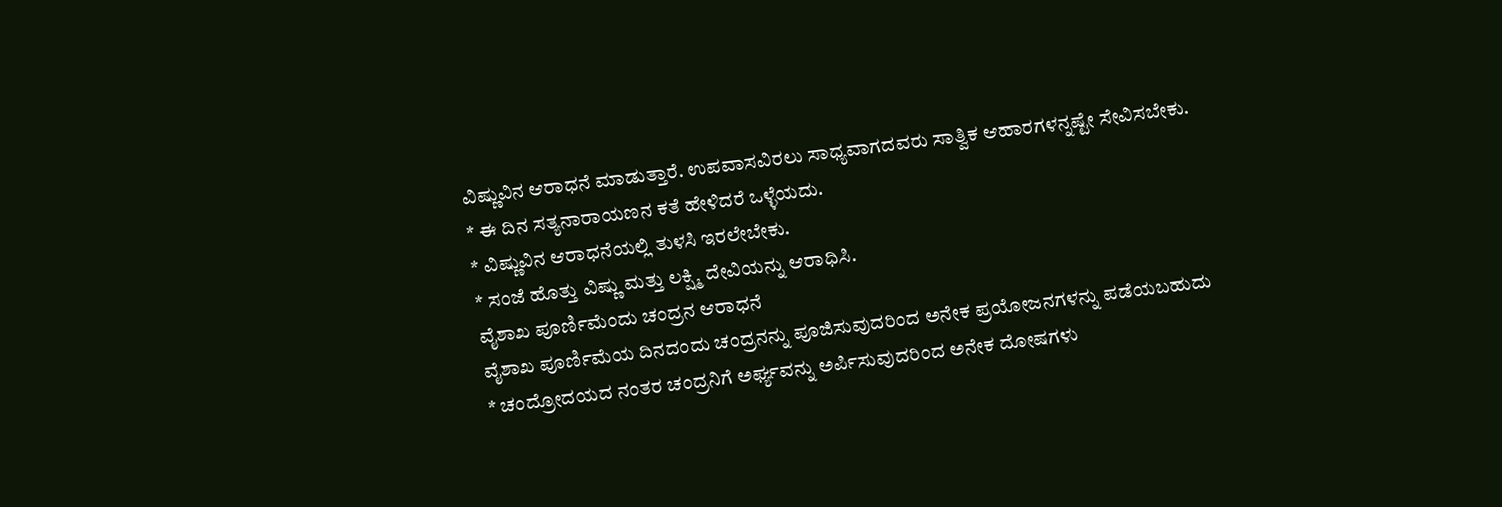ವಿಷ್ಣುವಿನ ಆರಾಧನೆ ಮಾಡುತ್ತಾರೆ. ಉಪವಾಸವಿರಲು ಸಾಧ್ಯವಾಗದವರು ಸಾತ್ವಿಕ ಆಹಾರಗಳನ್ನಷ್ಟೇ ಸೇವಿಸಬೇಕು.
* ಈ ದಿನ ಸತ್ಯನಾರಾಯಣನ ಕತೆ ಹೇಳಿದರೆ ಒಳ್ಳೆಯದು.
* ವಿಷ್ಣುವಿನ ಆರಾಧನೆಯಲ್ಲಿ ತುಳಸಿ ಇರಲೇಬೇಕು.
* ಸಂಜೆ ಹೊತ್ತು ವಿಷ್ಣು ಮತ್ತು ಲಕ್ಷ್ಮಿ ದೇವಿಯನ್ನು ಆರಾಧಿಸಿ.
ವೈಶಾಖ ಪೂರ್ಣಿಮೆಂದು ಚಂದ್ರನ ಆರಾಧನೆ
ವೈಶಾಖ ಪೂರ್ಣಿಮೆಯ ದಿನದಂದು ಚಂದ್ರನನ್ನು ಪೂಜಿಸುವುದರಿಂದ ಅನೇಕ ಪ್ರಯೋಜನಗಳನ್ನು ಪಡೆಯಬಹುದು
* ಚಂದ್ರೋದಯದ ನಂತರ ಚಂದ್ರನಿಗೆ ಅರ್ಘ್ಯವನ್ನು ಅರ್ಪಿಸುವುದರಿಂದ ಅನೇಕ ದೋಷಗಳು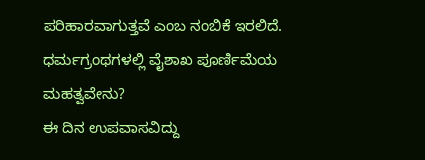ಪರಿಹಾರವಾಗುತ್ತವೆ ಎಂಬ ನಂಬಿಕೆ ಇರಲಿದೆ.
ಧರ್ಮಗ್ರಂಥಗಳಲ್ಲಿ ವೈಶಾಖ ಪೂರ್ಣಿಮೆಯ ಮಹತ್ವವೇನು?
ಈ ದಿನ ಉಪವಾಸವಿದ್ದು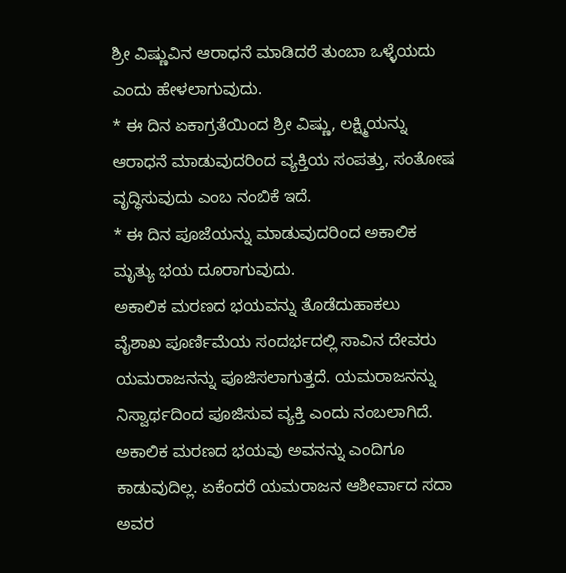ಶ್ರೀ ವಿಷ್ಣುವಿನ ಆರಾಧನೆ ಮಾಡಿದರೆ ತುಂಬಾ ಒಳ್ಳೆಯದು ಎಂದು ಹೇಳಲಾಗುವುದು.
* ಈ ದಿನ ಏಕಾಗ್ರತೆಯಿಂದ ಶ್ರೀ ವಿಷ್ಣು, ಲಕ್ಷ್ಮಿಯನ್ನು ಆರಾಧನೆ ಮಾಡುವುದರಿಂದ ವ್ಯಕ್ತಿಯ ಸಂಪತ್ತು, ಸಂತೋಷ ವೃದ್ಧಿಸುವುದು ಎಂಬ ನಂಬಿಕೆ ಇದೆ.
* ಈ ದಿನ ಪೂಜೆಯನ್ನು ಮಾಡುವುದರಿಂದ ಅಕಾಲಿಕ ಮೃತ್ಯು ಭಯ ದೂರಾಗುವುದು.
ಅಕಾಲಿಕ ಮರಣದ ಭಯವನ್ನು ತೊಡೆದುಹಾಕಲು
ವೈಶಾಖ ಪೂರ್ಣಿಮೆಯ ಸಂದರ್ಭದಲ್ಲಿ ಸಾವಿನ ದೇವರು ಯಮರಾಜನನ್ನು ಪೂಜಿಸಲಾಗುತ್ತದೆ. ಯಮರಾಜನನ್ನು ನಿಸ್ವಾರ್ಥದಿಂದ ಪೂಜಿಸುವ ವ್ಯಕ್ತಿ ಎಂದು ನಂಬಲಾಗಿದೆ. ಅಕಾಲಿಕ ಮರಣದ ಭಯವು ಅವನನ್ನು ಎಂದಿಗೂ ಕಾಡುವುದಿಲ್ಲ. ಏಕೆಂದರೆ ಯಮರಾಜನ ಆಶೀರ್ವಾದ ಸದಾ ಅವರ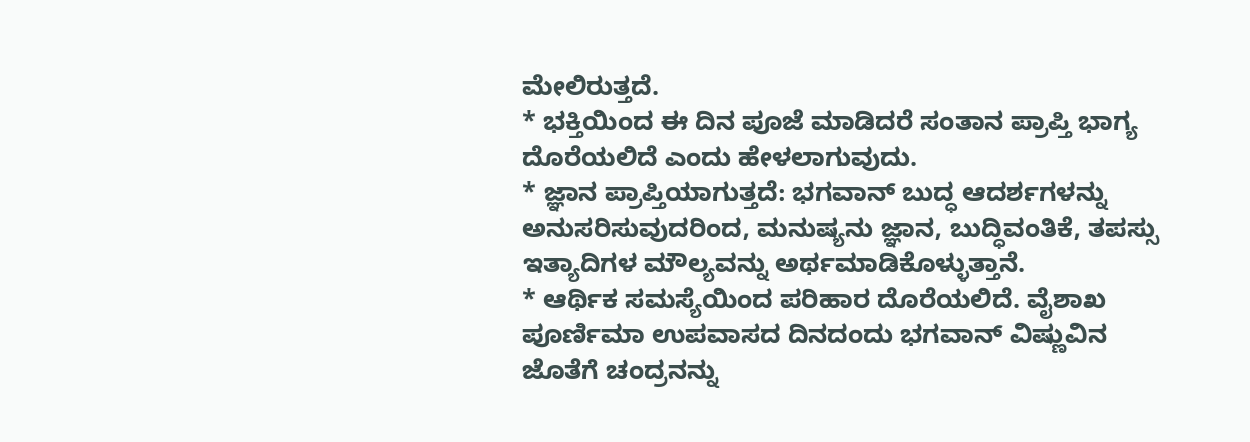ಮೇಲಿರುತ್ತದೆ.
* ಭಕ್ತಿಯಿಂದ ಈ ದಿನ ಪೂಜೆ ಮಾಡಿದರೆ ಸಂತಾನ ಪ್ರಾಪ್ತಿ ಭಾಗ್ಯ ದೊರೆಯಲಿದೆ ಎಂದು ಹೇಳಲಾಗುವುದು.
* ಜ್ಞಾನ ಪ್ರಾಪ್ತಿಯಾಗುತ್ತದೆ: ಭಗವಾನ್ ಬುದ್ಧ ಆದರ್ಶಗಳನ್ನು ಅನುಸರಿಸುವುದರಿಂದ, ಮನುಷ್ಯನು ಜ್ಞಾನ, ಬುದ್ಧಿವಂತಿಕೆ, ತಪಸ್ಸು ಇತ್ಯಾದಿಗಳ ಮೌಲ್ಯವನ್ನು ಅರ್ಥಮಾಡಿಕೊಳ್ಳುತ್ತಾನೆ.
* ಆರ್ಥಿಕ ಸಮಸ್ಯೆಯಿಂದ ಪರಿಹಾರ ದೊರೆಯಲಿದೆ. ವೈಶಾಖ ಪೂರ್ಣಿಮಾ ಉಪವಾಸದ ದಿನದಂದು ಭಗವಾನ್ ವಿಷ್ಣುವಿನ ಜೊತೆಗೆ ಚಂದ್ರನನ್ನು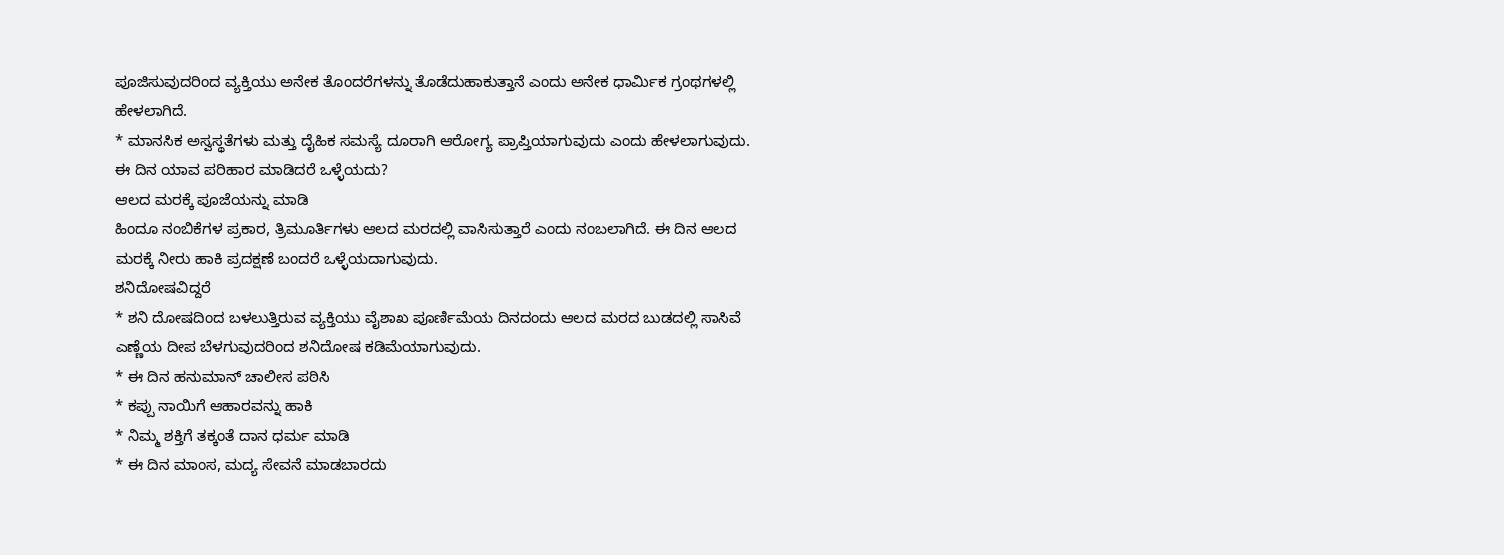ಪೂಜಿಸುವುದರಿಂದ ವ್ಯಕ್ತಿಯು ಅನೇಕ ತೊಂದರೆಗಳನ್ನು ತೊಡೆದುಹಾಕುತ್ತಾನೆ ಎಂದು ಅನೇಕ ಧಾರ್ಮಿಕ ಗ್ರಂಥಗಳಲ್ಲಿ ಹೇಳಲಾಗಿದೆ.
* ಮಾನಸಿಕ ಅಸ್ವಸ್ಥತೆಗಳು ಮತ್ತು ದೈಹಿಕ ಸಮಸ್ಯೆ ದೂರಾಗಿ ಆರೋಗ್ಯ ಪ್ರಾಪ್ತಿಯಾಗುವುದು ಎಂದು ಹೇಳಲಾಗುವುದು.
ಈ ದಿನ ಯಾವ ಪರಿಹಾರ ಮಾಡಿದರೆ ಒಳ್ಳೆಯದು?
ಆಲದ ಮರಕ್ಕೆ ಪೂಜೆಯನ್ನು ಮಾಡಿ
ಹಿಂದೂ ನಂಬಿಕೆಗಳ ಪ್ರಕಾರ, ತ್ರಿಮೂರ್ತಿಗಳು ಆಲದ ಮರದಲ್ಲಿ ವಾಸಿಸುತ್ತಾರೆ ಎಂದು ನಂಬಲಾಗಿದೆ. ಈ ದಿನ ಆಲದ ಮರಕ್ಕೆ ನೀರು ಹಾಕಿ ಪ್ರದಕ್ಷಣೆ ಬಂದರೆ ಒಳ್ಳೆಯದಾಗುವುದು.
ಶನಿದೋಷವಿದ್ದರೆ
* ಶನಿ ದೋಷದಿಂದ ಬಳಲುತ್ತಿರುವ ವ್ಯಕ್ತಿಯು ವೈಶಾಖ ಪೂರ್ಣಿಮೆಯ ದಿನದಂದು ಆಲದ ಮರದ ಬುಡದಲ್ಲಿ ಸಾಸಿವೆ ಎಣ್ಣೆಯ ದೀಪ ಬೆಳಗುವುದರಿಂದ ಶನಿದೋಷ ಕಡಿಮೆಯಾಗುವುದು.
* ಈ ದಿನ ಹನುಮಾನ್ ಚಾಲೀಸ ಪಠಿಸಿ
* ಕಪ್ಪು ನಾಯಿಗೆ ಆಹಾರವನ್ನು ಹಾಕಿ
* ನಿಮ್ಮ ಶಕ್ತಿಗೆ ತಕ್ಕಂತೆ ದಾನ ಧರ್ಮ ಮಾಡಿ
* ಈ ದಿನ ಮಾಂಸ, ಮದ್ಯ ಸೇವನೆ ಮಾಡಬಾರದು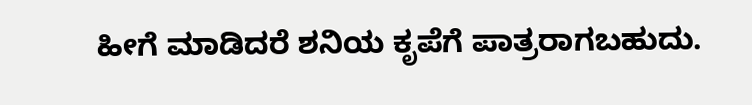ಹೀಗೆ ಮಾಡಿದರೆ ಶನಿಯ ಕೃಪೆಗೆ ಪಾತ್ರರಾಗಬಹುದು.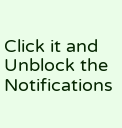Click it and Unblock the Notifications